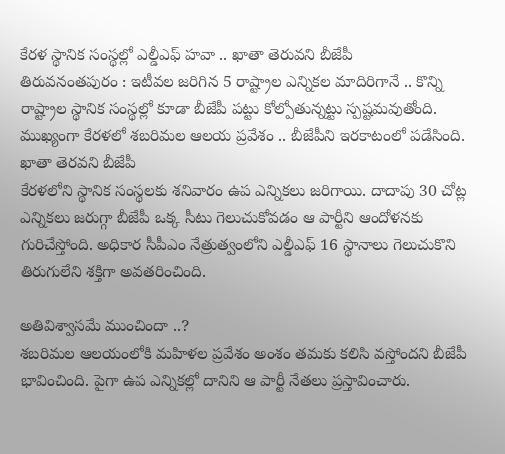కేరళ స్థానిక సంస్థల్లో ఎల్డీఎఫ్ హవా .. ఖాతా తెరువని బీజేపీ
తిరువనంతపురం : ఇటీవల జరిగిన 5 రాష్ట్రాల ఎన్నికల మాదిరిగానే .. కొన్ని రాష్ట్రాల స్థానిక సంస్థల్లో కూడా బీజేపీ పట్టు కోల్పోతున్నట్టు స్పష్టమవుతోంది. ముఖ్యంగా కేరళలో శబరిమల ఆలయ ప్రవేశం .. బీజేపీని ఇరకాటంలో పడేసింది.
ఖాతా తెరవని బీజేపీ
కేరళలోని స్థానిక సంస్థలకు శనివారం ఉప ఎన్నికలు జరిగాయి. దాదాపు 30 చోట్ల ఎన్నికలు జరుగ్గా బీజేపీ ఒక్క సీటు గెలుచుకోవడం ఆ పార్టీని ఆందోళనకు గురిచేస్తోంది. అధికార సీపీఎం నేత్రుత్వంలోని ఎల్డీఎఫ్ 16 స్థానాలు గెలుచుకొని తిరుగులేని శక్తిగా అవతరించింది.

అతివిశ్వాసమే ముంచిందా ..?
శబరిమల ఆలయంలోకి మహిళల ప్రవేశం అంశం తమకు కలిసి వస్తోందని బీజేపీ భావించింది. పైగా ఉప ఎన్నికల్లో దానిని ఆ పార్టీ నేతలు ప్రస్తావించారు.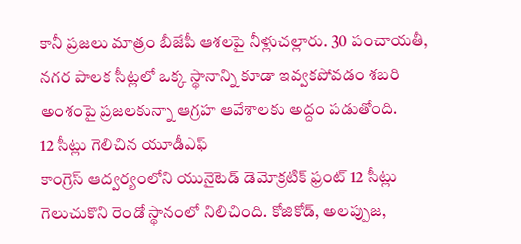కానీ ప్రజలు మాత్రం బీజేపీ ఆశలపై నీళ్లుచల్లారు. 30 పంచాయతీ, నగర పాలక సీట్లలో ఒక్క స్థానాన్ని కూడా ఇవ్వకపోవడం శబరి అంశంపై ప్రజలకున్నా ఆగ్రహ ఆవేశాలకు అద్దం పడుతోంది.
12 సీట్లు గెలిచిన యూడీఎఫ్
కాంగ్రెస్ ఆద్వర్యంలోని యునైటెడ్ డెమోక్రటిక్ ఫ్రంట్ 12 సీట్లు గెలుచుకొని రెండో స్థానంలో నిలిచింది. కోజికోడ్, అలప్పుజ,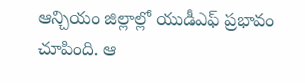ఆన్చియం జిల్లాల్లో యుడీఎఫ్ ప్రభావం చూపింది. ఆ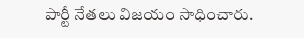పార్టీ నేతలు విజయం సాధించారు.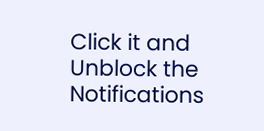Click it and Unblock the Notifications